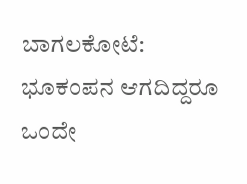ಬಾಗಲಕೋಟೆ: ಭೂಕಂಪನ ಆಗದಿದ್ದರೂ ಒಂದೇ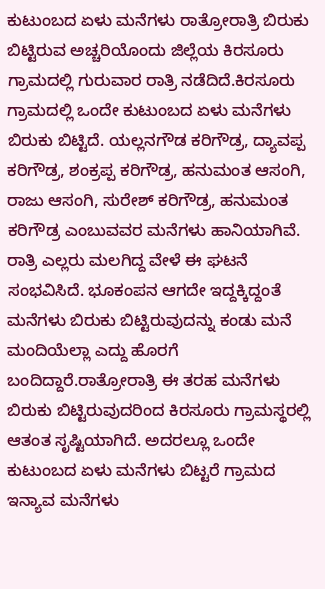ಕುಟುಂಬದ ಏಳು ಮನೆಗಳು ರಾತ್ರೋರಾತ್ರಿ ಬಿರುಕು ಬಿಟ್ಟಿರುವ ಅಚ್ಚರಿಯೊಂದು ಜಿಲ್ಲೆಯ ಕಿರಸೂರು ಗ್ರಾಮದಲ್ಲಿ ಗುರುವಾರ ರಾತ್ರಿ ನಡೆದಿದೆ.ಕಿರಸೂರು ಗ್ರಾಮದಲ್ಲಿ ಒಂದೇ ಕುಟುಂಬದ ಏಳು ಮನೆಗಳು ಬಿರುಕು ಬಿಟ್ಟಿದೆ. ಯಲ್ಲನಗೌಡ ಕರಿಗೌಡ್ರ, ದ್ಯಾವಪ್ಪ ಕರಿಗೌಡ್ರ, ಶಂಕ್ರಪ್ಪ ಕರಿಗೌಡ್ರ, ಹನುಮಂತ ಆಸಂಗಿ, ರಾಜು ಆಸಂಗಿ, ಸುರೇಶ್ ಕರಿಗೌಡ್ರ, ಹನುಮಂತ ಕರಿಗೌಡ್ರ ಎಂಬುವವರ ಮನೆಗಳು ಹಾನಿಯಾಗಿವೆ. ರಾತ್ರಿ ಎಲ್ಲರು ಮಲಗಿದ್ದ ವೇಳೆ ಈ ಘಟನೆ ಸಂಭವಿಸಿದೆ. ಭೂಕಂಪನ ಆಗದೇ ಇದ್ದಕ್ಕಿದ್ದಂತೆ ಮನೆಗಳು ಬಿರುಕು ಬಿಟ್ಟಿರುವುದನ್ನು ಕಂಡು ಮನೆ ಮಂದಿಯೆಲ್ಲಾ ಎದ್ದು ಹೊರಗೆ ಬಂದಿದ್ದಾರೆ.ರಾತ್ರೋರಾತ್ರಿ ಈ ತರಹ ಮನೆಗಳು ಬಿರುಕು ಬಿಟ್ಟಿರುವುದರಿಂದ ಕಿರಸೂರು ಗ್ರಾಮಸ್ಥರಲ್ಲಿ ಆತಂತ ಸೃಷ್ಟಿಯಾಗಿದೆ. ಅದರಲ್ಲೂ ಒಂದೇ ಕುಟುಂಬದ ಏಳು ಮನೆಗಳು ಬಿಟ್ಟರೆ ಗ್ರಾಮದ ಇನ್ಯಾವ ಮನೆಗಳು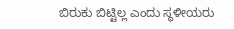ಬಿರುಕು ಬಿಟ್ಟಿಲ್ಲ ಎಂದು ಸ್ಥಳೀಯರು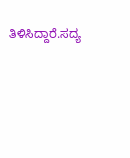ತಿಳಿಸಿದ್ದಾರೆ.ಸದ್ಯ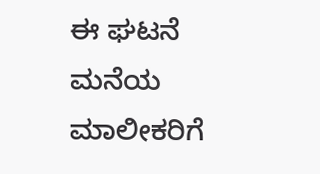ಈ ಘಟನೆ ಮನೆಯ ಮಾಲೀಕರಿಗೆ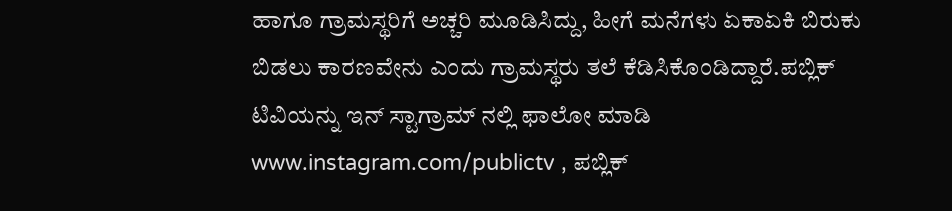ಹಾಗೂ ಗ್ರಾಮಸ್ಥರಿಗೆ ಅಚ್ಚರಿ ಮೂಡಿಸಿದ್ದು, ಹೀಗೆ ಮನೆಗಳು ಏಕಾಏಕಿ ಬಿರುಕು ಬಿಡಲು ಕಾರಣವೇನು ಎಂದು ಗ್ರಾಮಸ್ಥರು ತಲೆ ಕೆಡಿಸಿಕೊಂಡಿದ್ದಾರೆ.ಪಬ್ಲಿಕ್ ಟಿವಿಯನ್ನು ಇನ್ ಸ್ಟಾಗ್ರಾಮ್ ನಲ್ಲಿ ಫಾಲೋ ಮಾಡಿ www.instagram.com/publictv , ಪಬ್ಲಿಕ್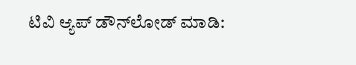ಟಿವಿ ಆ್ಯಪ್ ಡೌನ್‍ಲೋಡ್ ಮಾಡಿ: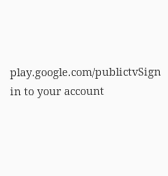play.google.com/publictvSign in to your account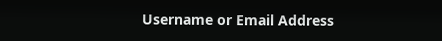Username or Email Address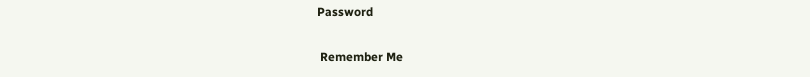Password

 Remember Me